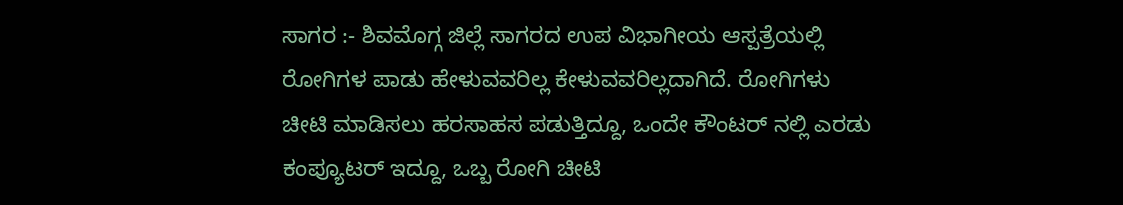ಸಾಗರ :- ಶಿವಮೊಗ್ಗ ಜಿಲ್ಲೆ ಸಾಗರದ ಉಪ ವಿಭಾಗೀಯ ಆಸ್ಪತ್ರೆಯಲ್ಲಿ ರೋಗಿಗಳ ಪಾಡು ಹೇಳುವವರಿಲ್ಲ ಕೇಳುವವರಿಲ್ಲದಾಗಿದೆ. ರೋಗಿಗಳು ಚೀಟಿ ಮಾಡಿಸಲು ಹರಸಾಹಸ ಪಡುತ್ತಿದ್ದೂ, ಒಂದೇ ಕೌಂಟರ್ ನಲ್ಲಿ ಎರಡು ಕಂಪ್ಯೂಟರ್ ಇದ್ದೂ, ಒಬ್ಬ ರೋಗಿ ಚೀಟಿ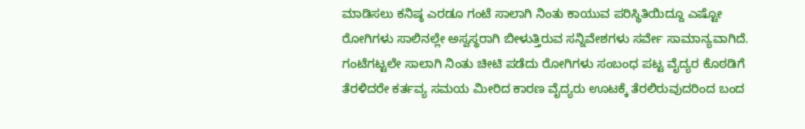ಮಾಡಿಸಲು ಕನಿಷ್ಠ ಎರಡೂ ಗಂಟೆ ಸಾಲಾಗಿ ನಿಂತು ಕಾಯುವ ಪರಿಸ್ಥಿತಿಯಿದ್ದೂ ಎಷ್ಟೋ ರೋಗಿಗಳು ಸಾಲಿನಲ್ಲೇ ಅಸ್ವಸ್ಥರಾಗಿ ಬೀಳುತ್ತಿರುವ ಸನ್ನಿವೇಶಗಳು ಸರ್ವೇ ಸಾಮಾನ್ಯವಾಗಿದೆ.
ಗಂಟೆಗಟ್ಟಲೇ ಸಾಲಾಗಿ ನಿಂತು ಚೀಟಿ ಪಡೆದು ರೋಗಿಗಳು ಸಂಬಂಧ ಪಟ್ಟ ವೈದ್ಯರ ಕೊಠಡಿಗೆ ತೆರಳಿದರೇ ಕರ್ತವ್ಯ ಸಮಯ ಮೀರಿದ ಕಾರಣ ವೈದ್ಯರು ಊಟಕ್ಕೆ ತೆರಲಿರುವುದರಿಂದ ಬಂದ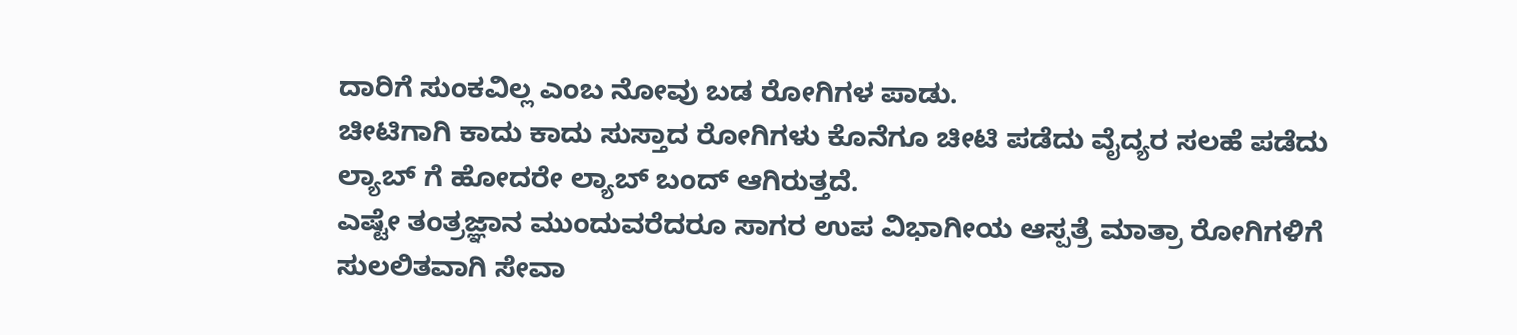ದಾರಿಗೆ ಸುಂಕವಿಲ್ಲ ಎಂಬ ನೋವು ಬಡ ರೋಗಿಗಳ ಪಾಡು.
ಚೀಟಿಗಾಗಿ ಕಾದು ಕಾದು ಸುಸ್ತಾದ ರೋಗಿಗಳು ಕೊನೆಗೂ ಚೀಟಿ ಪಡೆದು ವೈದ್ಯರ ಸಲಹೆ ಪಡೆದು ಲ್ಯಾಬ್ ಗೆ ಹೋದರೇ ಲ್ಯಾಬ್ ಬಂದ್ ಆಗಿರುತ್ತದೆ.
ಎಷ್ಟೇ ತಂತ್ರಜ್ಞಾನ ಮುಂದುವರೆದರೂ ಸಾಗರ ಉಪ ವಿಭಾಗೀಯ ಆಸ್ಪತ್ರೆ ಮಾತ್ರಾ ರೋಗಿಗಳಿಗೆ ಸುಲಲಿತವಾಗಿ ಸೇವಾ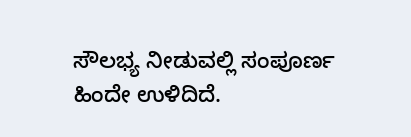ಸೌಲಭ್ಯ ನೀಡುವಲ್ಲಿ ಸಂಪೂರ್ಣ ಹಿಂದೇ ಉಳಿದಿದೆ.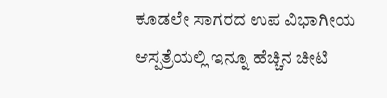ಕೂಡಲೇ ಸಾಗರದ ಉಪ ವಿಭಾಗೀಯ ಆಸ್ಪತ್ರೆಯಲ್ಲಿ ಇನ್ನೂ ಹೆಚ್ಚಿನ ಚೀಟಿ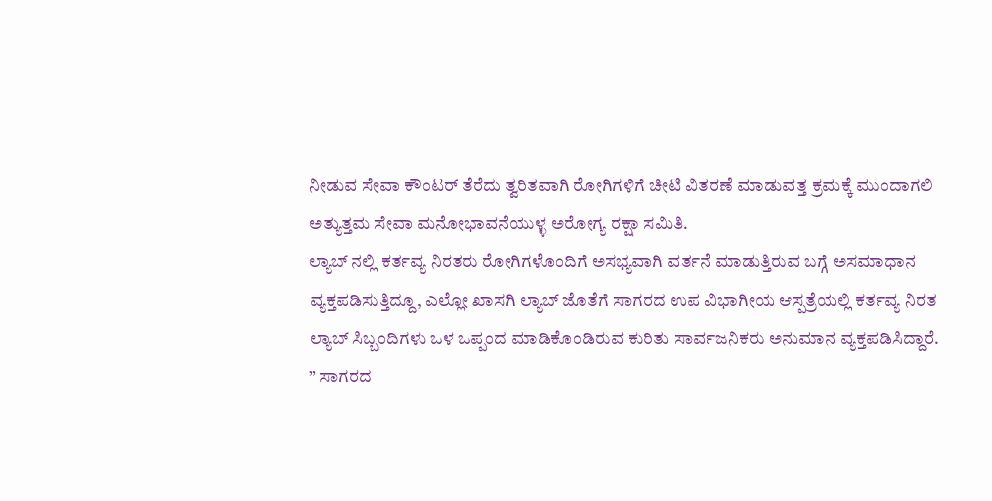ನೀಡುವ ಸೇವಾ ಕೌಂಟರ್ ತೆರೆದು ತ್ವರಿತವಾಗಿ ರೋಗಿಗಳಿಗೆ ಚೀಟಿ ವಿತರಣೆ ಮಾಡುವತ್ತ ಕ್ರಮಕ್ಕೆ ಮುಂದಾಗಲಿ ಅತ್ಯುತ್ತಮ ಸೇವಾ ಮನೋಭಾವನೆಯುಳ್ಳ ಅರೋಗ್ಯ ರಕ್ಷಾ ಸಮಿತಿ.
ಲ್ಯಾಬ್ ನಲ್ಲಿ ಕರ್ತವ್ಯ ನಿರತರು ರೋಗಿಗಳೊಂದಿಗೆ ಅಸಭ್ಯವಾಗಿ ವರ್ತನೆ ಮಾಡುತ್ತಿರುವ ಬಗ್ಗೆ ಅಸಮಾಧಾನ ವ್ಯಕ್ತಪಡಿಸುತ್ತಿದ್ದೂ, ಎಲ್ಲೋ ಖಾಸಗಿ ಲ್ಯಾಬ್ ಜೊತೆಗೆ ಸಾಗರದ ಉಪ ವಿಭಾಗೀಯ ಆಸ್ಪತ್ರೆಯಲ್ಲಿ ಕರ್ತವ್ಯ ನಿರತ ಲ್ಯಾಬ್ ಸಿಬ್ಬಂದಿಗಳು ಒಳ ಒಪ್ಪಂದ ಮಾಡಿಕೊಂಡಿರುವ ಕುರಿತು ಸಾರ್ವಜನಿಕರು ಅನುಮಾನ ವ್ಯಕ್ತಪಡಿಸಿದ್ದಾರೆ.
” ಸಾಗರದ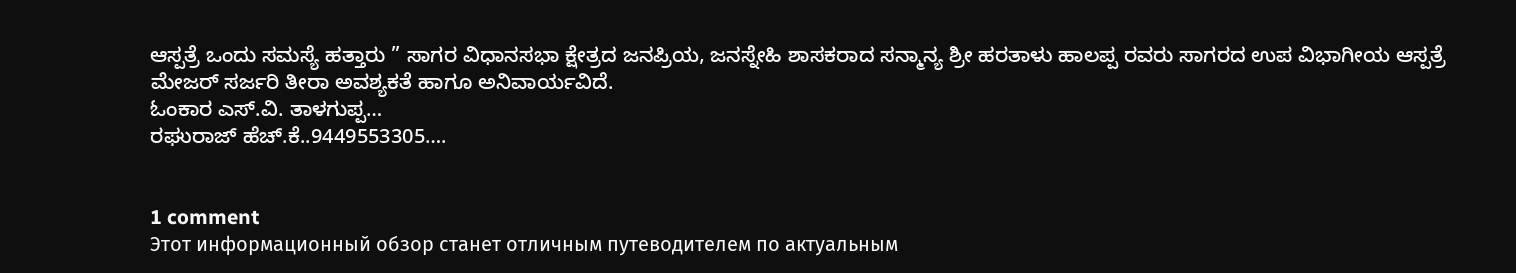ಆಸ್ಪತ್ರೆ ಒಂದು ಸಮಸ್ಯೆ ಹತ್ತಾರು ” ಸಾಗರ ವಿಧಾನಸಭಾ ಕ್ಷೇತ್ರದ ಜನಪ್ರಿಯ, ಜನಸ್ನೇಹಿ ಶಾಸಕರಾದ ಸನ್ಮಾನ್ಯ ಶ್ರೀ ಹರತಾಳು ಹಾಲಪ್ಪ ರವರು ಸಾಗರದ ಉಪ ವಿಭಾಗೀಯ ಆಸ್ಪತ್ರೆ ಮೇಜರ್ ಸರ್ಜರಿ ತೀರಾ ಅವಶ್ಯಕತೆ ಹಾಗೂ ಅನಿವಾರ್ಯವಿದೆ.
ಓಂಕಾರ ಎಸ್.ವಿ. ತಾಳಗುಪ್ಪ…
ರಘುರಾಜ್ ಹೆಚ್.ಕೆ..9449553305….


1 comment
Этот информационный обзор станет отличным путеводителем по актуальным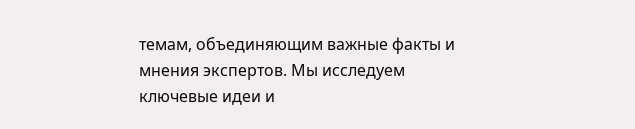темам, объединяющим важные факты и мнения экспертов. Мы исследуем ключевые идеи и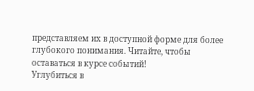представляем их в доступной форме для более глубокого понимания. Читайте, чтобы оставаться в курсе событий!
Углубиться в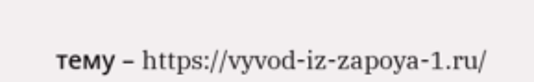тему – https://vyvod-iz-zapoya-1.ru/